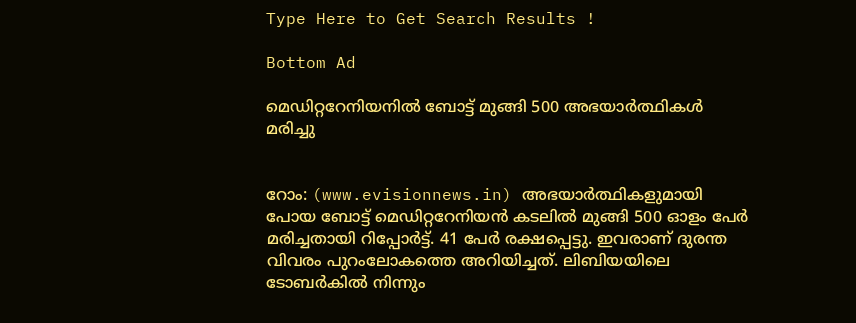Type Here to Get Search Results !

Bottom Ad

മെഡിറ്ററേനിയനില്‍ ബോട്ട് മുങ്ങി 500 അഭയാര്‍ത്ഥികള്‍ മരിച്ചു


റോം: (www.evisionnews.in) അഭയാര്‍ത്ഥികളുമായി പോയ ബോട്ട് മെഡിറ്ററേനിയന്‍ കടലില്‍ മുങ്ങി 500 ഓളം പേര്‍ മരിച്ചതായി റിപ്പോര്‍ട്ട്. 41 പേര്‍ രക്ഷപ്പെട്ടു. ഇവരാണ് ദുരന്ത വിവരം പുറംലോകത്തെ അറിയിച്ചത്. ലിബിയയിലെ ടോബര്‍കില്‍ നിന്നും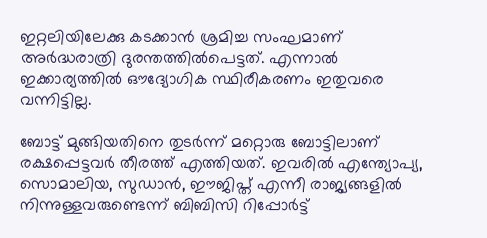ഇറ്റലിയിലേക്കു കടക്കാന്‍ ശ്രമിച്ച സംഘമാണ് അര്‍ദ്ധരാത്രി ദുരന്തത്തില്‍പെട്ടത്. എന്നാല്‍ ഇക്കാര്യത്തില്‍ ഔദ്യോഗിക സ്ഥിരീകരണം ഇതുവരെ വന്നിട്ടില്ല.

ബോട്ട് മുങ്ങിയതിനെ തുടര്‍ന്ന് മറ്റൊരു ബോട്ടിലാണ് രക്ഷപ്പെട്ടവര്‍ തീരത്ത് എത്തിയത്. ഇവരില്‍ എന്ത്യോപ്യ, സൊമാലിയ, സുഡാന്‍, ഈജിപ്ത് എന്നീ രാജ്യങ്ങളില്‍ നിന്നുള്ളവരുണ്ടെന്ന് ബിബിസി റിപ്പോര്‍ട്ട്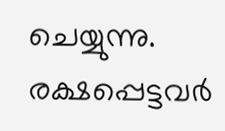ചെയ്യുന്നു. രക്ഷപ്പെട്ടവര്‍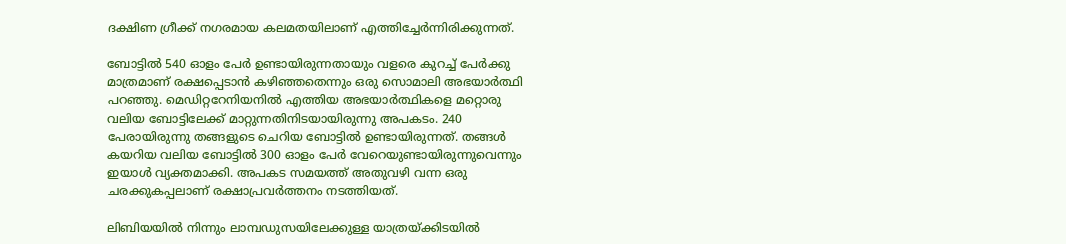ദക്ഷിണ ഗ്രീക്ക് നഗരമായ കലമതയിലാണ് എത്തിച്ചേര്‍ന്നിരിക്കുന്നത്.

ബോട്ടില്‍ 540 ഓളം പേര്‍ ഉണ്ടായിരുന്നതായും വളരെ കുറച്ച് പേര്‍ക്കു മാത്രമാണ് രക്ഷപ്പെടാന്‍ കഴിഞ്ഞതെന്നും ഒരു സൊമാലി അഭയാര്‍ത്ഥി പറഞ്ഞു. മെഡിറ്ററേനിയനില്‍ എത്തിയ അഭയാര്‍ത്ഥികളെ മറ്റൊരു വലിയ ബോട്ടിലേക്ക് മാറ്റുന്നതിനിടയായിരുന്നു അപകടം. 240 പേരായിരുന്നു തങ്ങളുടെ ചെറിയ ബോട്ടില്‍ ഉണ്ടായിരുന്നത്. തങ്ങള്‍ കയറിയ വലിയ ബോട്ടില്‍ 300 ഓളം പേര്‍ വേറെയുണ്ടായിരുന്നുവെന്നും ഇയാള്‍ വ്യക്തമാക്കി. അപകട സമയത്ത് അതുവഴി വന്ന ഒരു ചരക്കുകപ്പലാണ് രക്ഷാപ്രവര്‍ത്തനം നടത്തിയത്.

ലിബിയയില്‍ നിന്നും ലാമ്പഡുസയിലേക്കുള്ള യാത്രയ്ക്കിടയില്‍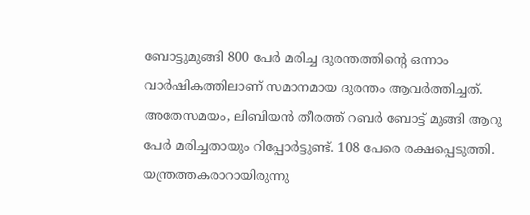ബോട്ടുമുങ്ങി 800 പേര്‍ മരിച്ച ദുരന്തത്തിന്റെ ഒന്നാം വാര്‍ഷികത്തിലാണ് സമാനമായ ദുരന്തം ആവര്‍ത്തിച്ചത്. അതേസമയം, ലിബിയന്‍ തീരത്ത് റബര്‍ ബോട്ട് മുങ്ങി ആറു പേര്‍ മരിച്ചതായും റിപ്പോര്‍ട്ടുണ്ട്. 108 പേരെ രക്ഷപ്പെടുത്തി. യന്ത്രത്തകരാറായിരുന്നു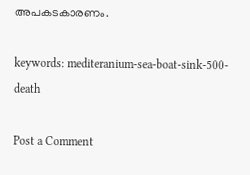അപകടകാരണം.

keywords: mediteranium-sea-boat-sink-500-death

Post a Comment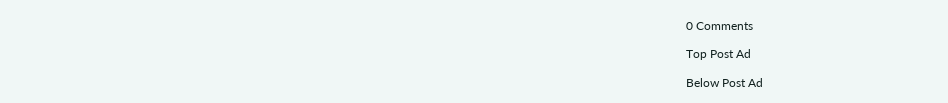0 Comments

Top Post Ad

Below Post Ad